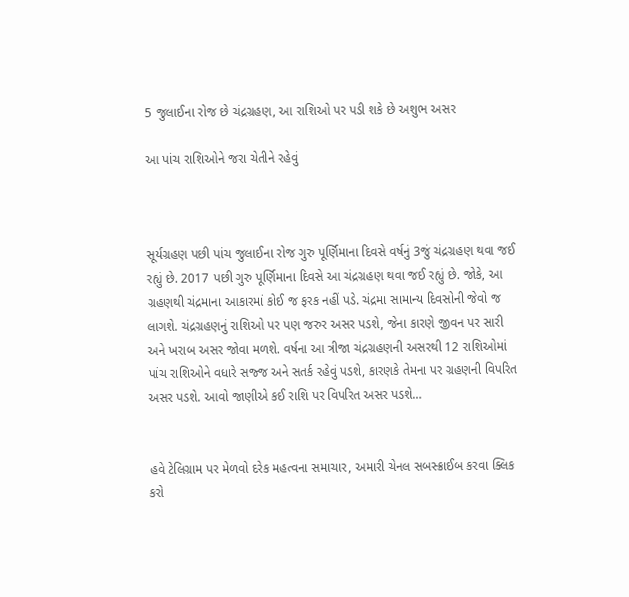5 જુલાઈના રોજ છે ચંદ્રગ્રહણ, આ રાશિઓ પર પડી શકે છે અશુભ અસર

આ પાંચ રાશિઓને જરા ચેતીને રહેવું



સૂર્યગ્રહણ પછી પાંચ જુલાઈના રોજ ગુરુ પૂર્ણિમાના દિવસે વર્ષનું 3જું ચંદ્રગ્રહણ થવા જઈ રહ્યું છે. 2017 પછી ગુરુ પૂર્ણિમાના દિવસે આ ચંદ્રગ્રહણ થવા જઈ રહ્યું છે. જોકે, આ ગ્રહણથી ચંદ્રમાના આકારમાં કોઈ જ ફરક નહીં પડે. ચંદ્રમા સામાન્ય દિવસોની જેવો જ લાગશે. ચંદ્રગ્રહણનું રાશિઓ પર પણ જરુર અસર પડશે, જેના કારણે જીવન પર સારી અને ખરાબ અસર જોવા મળશે. વર્ષના આ ત્રીજા ચંદ્રગ્રહણની અસરથી 12 રાશિઓમાં પાંચ રાશિઓને વધારે સજ્જ અને સતર્ક રહેવું પડશે, કારણકે તેમના પર ગ્રહણની વિપરિત અસર પડશે. આવો જાણીએ કઈ રાશિ પર વિપરિત અસર પડશે…


હવે ટેલિગ્રામ પર મેળવો દરેક મહત્વના સમાચાર, અમારી ચેનલ સબસ્ક્રાઈબ કરવા ક્લિક કરો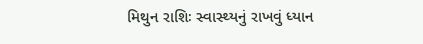મિથુન રાશિઃ સ્વાસ્થ્યનું રાખવું ધ્યાન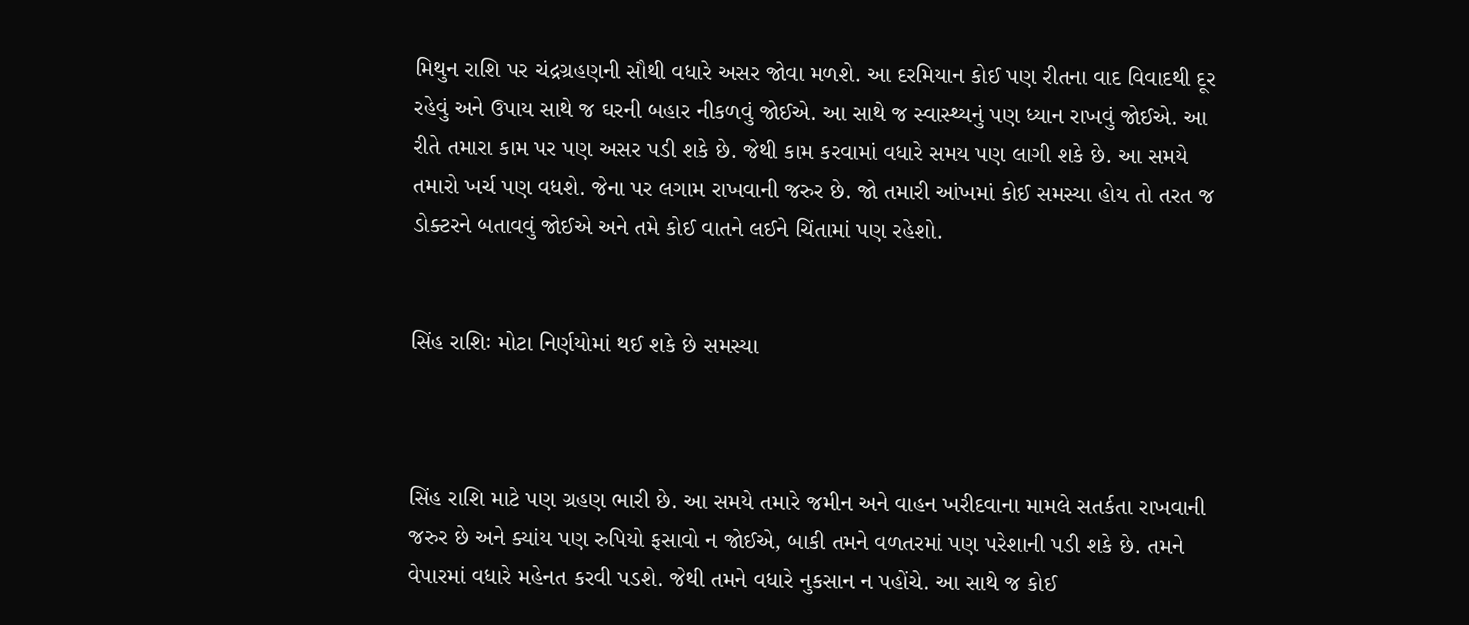મિથુન રાશિ પર ચંદ્રગ્રહણની સૌથી વધારે અસર જોવા મળશે. આ દરમિયાન કોઈ પણ રીતના વાદ વિવાદથી દૂર રહેવું અને ઉપાય સાથે જ ઘરની બહાર નીકળવું જોઈએ. આ સાથે જ સ્વાસ્થ્યનું પણ ધ્યાન રાખવું જોઈએ. આ રીતે તમારા કામ પર પણ અસર પડી શકે છે. જેથી કામ કરવામાં વધારે સમય પણ લાગી શકે છે. આ સમયે તમારો ખર્ચ પણ વધશે. જેના પર લગામ રાખવાની જરુર છે. જો તમારી આંખમાં કોઈ સમસ્યા હોય તો તરત જ ડોક્ટરને બતાવવું જોઈએ અને તમે કોઈ વાતને લઈને ચિંતામાં પણ રહેશો.


સિંહ રાશિઃ મોટા નિર્ણયોમાં થઈ શકે છે સમસ્યા



સિંહ રાશિ માટે પણ ગ્રહણ ભારી છે. આ સમયે તમારે જમીન અને વાહન ખરીદવાના મામલે સતર્કતા રાખવાની જરુર છે અને ક્યાંય પણ રુપિયો ફસાવો ન જોઈએ, બાકી તમને વળતરમાં પણ પરેશાની પડી શકે છે. તમને વેપારમાં વધારે મહેનત કરવી પડશે. જેથી તમને વધારે નુકસાન ન પહોંચે. આ સાથે જ કોઈ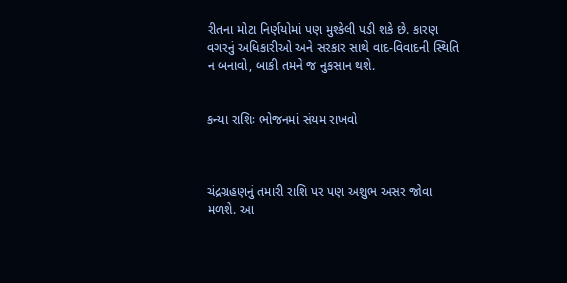રીતના મોટા નિર્ણયોમાં પણ મુશ્કેલી પડી શકે છે. કારણ વગરનું અધિકારીઓ અને સરકાર સાથે વાદ-વિવાદની સ્થિતિ ન બનાવો, બાકી તમને જ નુકસાન થશે.


કન્યા રાશિઃ ભોજનમાં સંયમ રાખવો



ચંદ્રગ્રહણનું તમારી રાશિ પર પણ અશુભ અસર જોવા મળશે. આ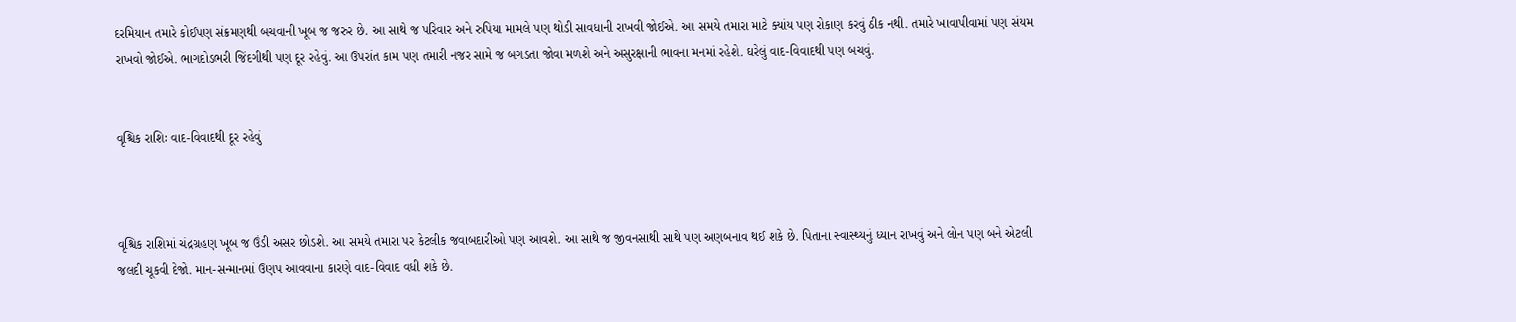દરમિયાન તમારે કોઈપણ સંક્રમણથી બચવાની ખૂબ જ જરુર છે. આ સાથે જ પરિવાર અને રુપિયા મામલે પણ થોડી સાવધાની રાખવી જોઈએ. આ સમયે તમારા માટે ક્યાંય પણ રોકાણ કરવું ઠીક નથી. તમારે ખાવાપીવામાં પણ સંયમ રાખવો જોઈએ. ભાગદોડભરી જિંદગીથી પણ દૂર રહેવું. આ ઉપરાંત કામ પણ તમારી નજર સામે જ બગડતા જોવા મળશે અને અસુરક્ષાની ભાવના મનમાં રહેશે. ઘરેલું વાદ-વિવાદથી પણ બચવું.


વૃશ્ચિક રાશિઃ વાદ-વિવાદથી દૂર રહેવું



વૃશ્ચિક રાશિમાં ચંદ્રગ્રહણ ખૂબ જ ઉંડી અસર છોડશે. આ સમયે તમારા પર કેટલીક જવાબદારીઓ પણ આવશે. આ સાથે જ જીવનસાથી સાથે પણ અણબનાવ થઈ શકે છે. પિતાના સ્વાસ્થ્યનું ધ્યાન રાખવું અને લોન પણ બને એટલી જલદી ચૂકવી દેજો. માન-સન્માનમાં ઉણપ આવવાના કારણે વાદ-વિવાદ વધી શકે છે.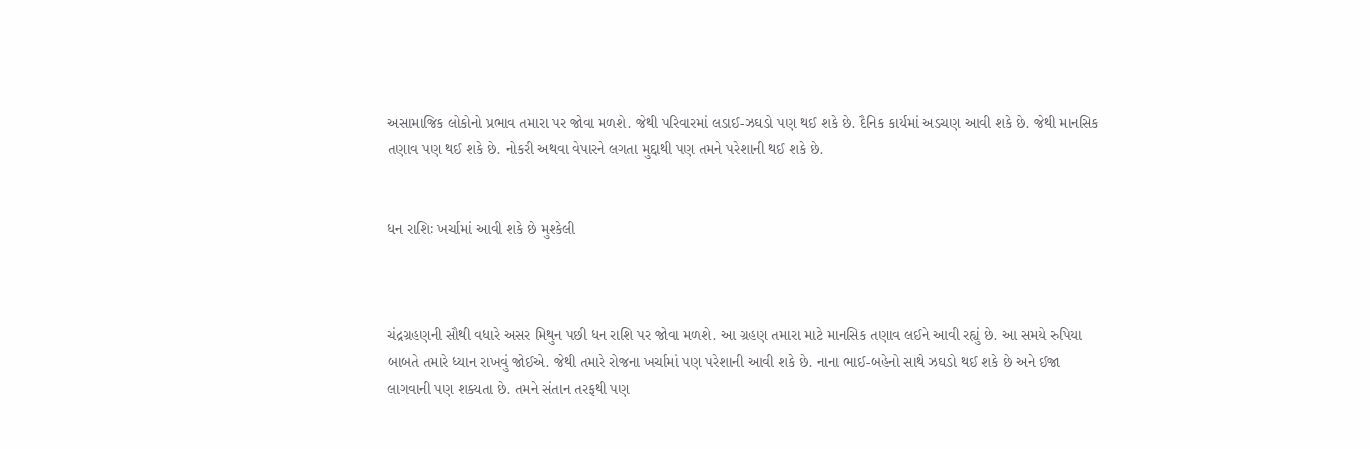અસામાજિક લોકોનો પ્રભાવ તમારા પર જોવા મળશે. જેથી પરિવારમાં લડાઈ-ઝઘડો પણ થઈ શકે છે. દૈનિક કાર્યમાં અડચણ આવી શકે છે. જેથી માનસિક તણાવ પણ થઈ શકે છે. નોકરી અથવા વેપારને લગતા મુદ્દાથી પણ તમને પરેશાની થઈ શકે છે.


ધન રાશિઃ ખર્ચામાં આવી શકે છે મુશ્કેલી



ચંદ્રગ્રહણની સૌથી વધારે અસર મિથુન પછી ધન રાશિ પર જોવા મળશે. આ ગ્રહણ તમારા માટે માનસિક તણાવ લઈને આવી રહ્યું છે. આ સમયે રુપિયા બાબતે તમારે ધ્યાન રાખવું જોઈએ. જેથી તમારે રોજના ખર્ચામાં પણ પરેશાની આવી શકે છે. નાના ભાઈ-બહેનો સાથે ઝઘડો થઈ શકે છે અને ઈજા લાગવાની પણ શક્યતા છે. તમને સંતાન તરફથી પણ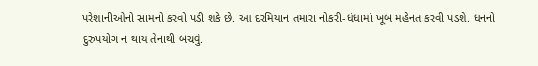પરેશાનીઓનો સામનો કરવો પડી શકે છે. આ દરમિયાન તમારા નોકરી-ધંધામાં ખૂબ મહેનત કરવી પડશે. ધનનો દુરુપયોગ ન થાય તેનાથી બચવું.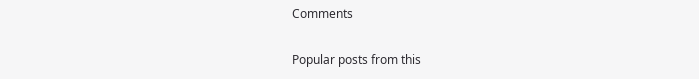Comments

Popular posts from this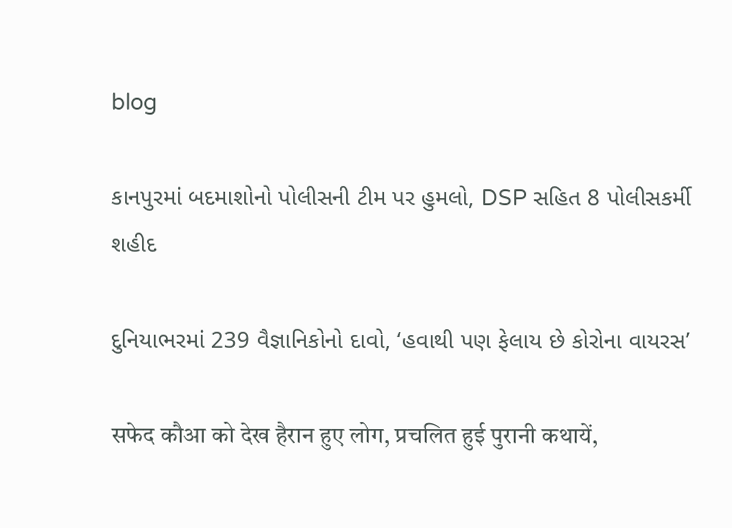blog

કાનપુરમાં બદમાશોનો પોલીસની ટીમ પર હુમલો, DSP સહિત 8 પોલીસકર્મી શહીદ

દુનિયાભરમાં 239 વૈજ્ઞાનિકોનો દાવો, ‘હવાથી પણ ફેલાય છે કોરોના વાયરસ’

सफेद कौआ को देख हैरान हुए लोग, प्रचलित हुई पुरानी कथायें,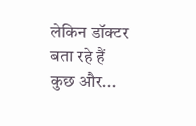लेकिन डॉक्टर बता रहे हैं कुछ और...